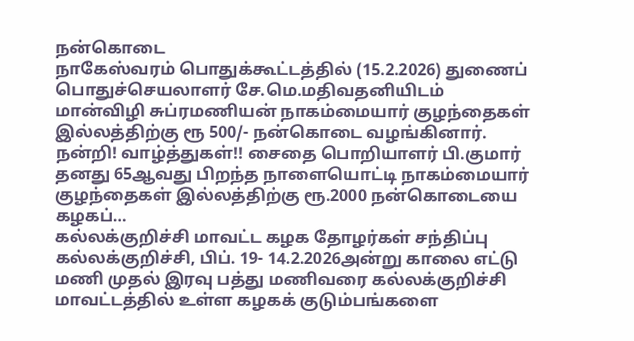நன்கொடை
நாகேஸ்வரம் பொதுக்கூட்டத்தில் (15.2.2026) துணைப் பொதுச்செயலாளர் சே.மெ.மதிவதனியிடம் மான்விழி சுப்ரமணியன் நாகம்மையார் குழந்தைகள் இல்லத்திற்கு ரூ 500/- நன்கொடை வழங்கினார். நன்றி! வாழ்த்துகள்!! சைதை பொறியாளர் பி.குமார் தனது 65ஆவது பிறந்த நாளையொட்டி நாகம்மையார் குழந்தைகள் இல்லத்திற்கு ரூ.2000 நன்கொடையை கழகப்…
கல்லக்குறிச்சி மாவட்ட கழக தோழர்கள் சந்திப்பு
கல்லக்குறிச்சி, பிப். 19- 14.2.2026அன்று காலை எட்டு மணி முதல் இரவு பத்து மணிவரை கல்லக்குறிச்சி மாவட்டத்தில் உள்ள கழகக் குடும்பங்களை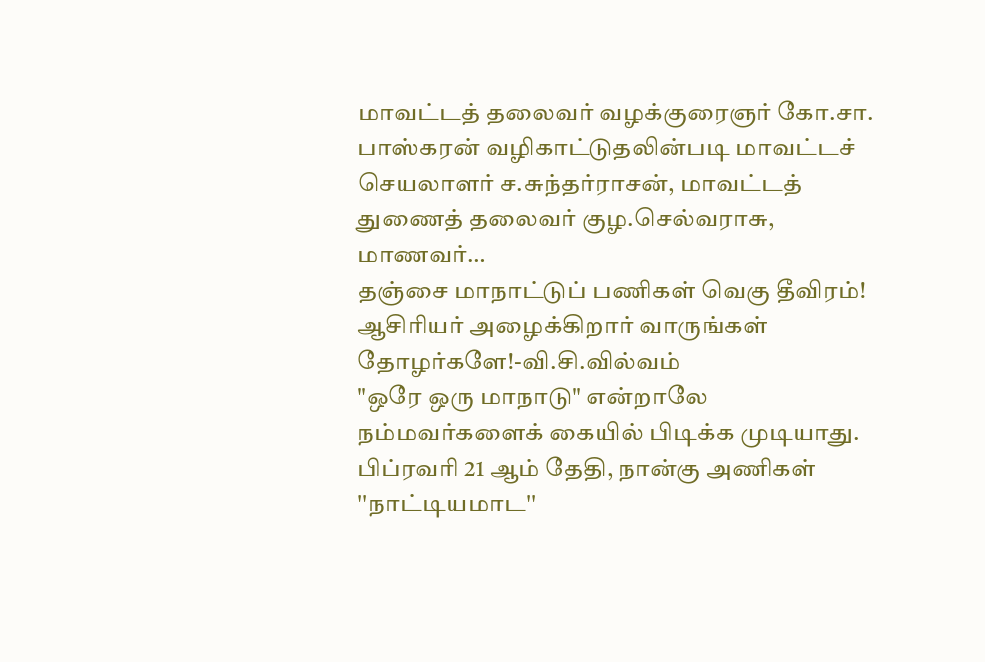மாவட்டத் தலைவர் வழக்குரைஞர் கோ.சா. பாஸ்கரன் வழிகாட்டுதலின்படி மாவட்டச் செயலாளர் ச.சுந்தர்ராசன், மாவட்டத் துணைத் தலைவர் குழ.செல்வராசு, மாணவர்…
தஞ்சை மாநாட்டுப் பணிகள் வெகு தீவிரம்! ஆசிரியர் அழைக்கிறார் வாருங்கள் தோழர்களே!-வி.சி.வில்வம்
"ஒரே ஒரு மாநாடு" என்றாலே நம்மவர்களைக் கையில் பிடிக்க முடியாது. பிப்ரவரி 21 ஆம் தேதி, நான்கு அணிகள் ''நாட்டியமாட''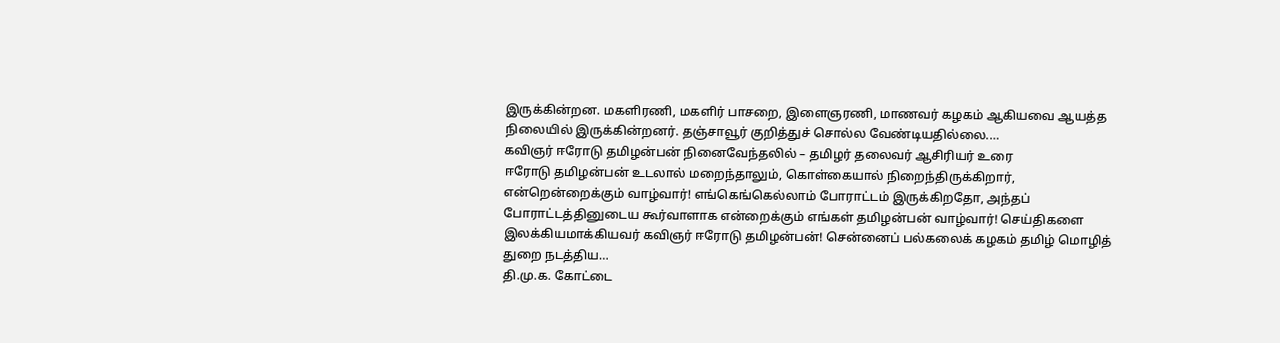இருக்கின்றன. மகளிரணி, மகளிர் பாசறை, இளைஞரணி, மாணவர் கழகம் ஆகியவை ஆயத்த நிலையில் இருக்கின்றனர். தஞ்சாவூர் குறித்துச் சொல்ல வேண்டியதில்லை.…
கவிஞர் ஈரோடு தமிழன்பன் நினைவேந்தலில் – தமிழர் தலைவர் ஆசிரியர் உரை
ஈரோடு தமிழன்பன் உடலால் மறைந்தாலும், கொள்கையால் நிறைந்திருக்கிறார், என்றென்றைக்கும் வாழ்வார்! எங்கெங்கெல்லாம் போராட்டம் இருக்கிறதோ, அந்தப் போராட்டத்தினுடைய கூர்வாளாக என்றைக்கும் எங்கள் தமிழன்பன் வாழ்வார்! செய்திகளை இலக்கியமாக்கியவர் கவிஞர் ஈரோடு தமிழன்பன்! சென்னைப் பல்கலைக் கழகம் தமிழ் மொழித் துறை நடத்திய…
தி.மு.க. கோட்டை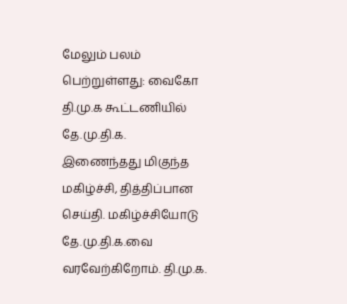மேலும் பலம் பெற்றுள்ளது: வைகோ
தி.மு.க கூட்டணியில் தே.மு.தி.க. இணைந்தது மிகுந்த மகிழ்ச்சி, தித்திப்பான செய்தி. மகிழ்ச்சியோடு தே.மு.தி.க.வை வரவேற்கிறோம். தி.மு.க.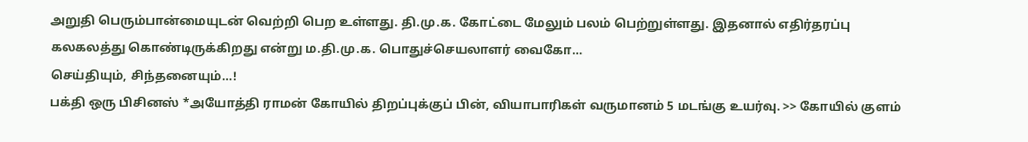அறுதி பெரும்பான்மையுடன் வெற்றி பெற உள்ளது. தி.மு.க. கோட்டை மேலும் பலம் பெற்றுள்ளது. இதனால் எதிர்தரப்பு கலகலத்து கொண்டிருக்கிறது என்று ம.தி.மு.க. பொதுச்செயலாளர் வைகோ…
செய்தியும், சிந்தனையும்…!
பக்தி ஒரு பிசினஸ் *அயோத்தி ராமன் கோயில் திறப்புக்குப் பின், வியாபாரிகள் வருமானம் 5 மடங்கு உயர்வு. >> கோயில் குளம்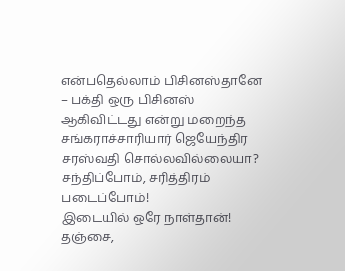என்பதெல்லாம் பிசினஸ்தானே – பக்தி ஒரு பிசினஸ் ஆகிவிட்டது என்று மறைந்த சங்கராச்சாரியார் ஜெயேந்திர சரஸ்வதி சொல்லவில்லையா?
சந்திப்போம், சரித்திரம் படைப்போம்!
இடையில் ஒரே நாள்தான்! தஞ்சை,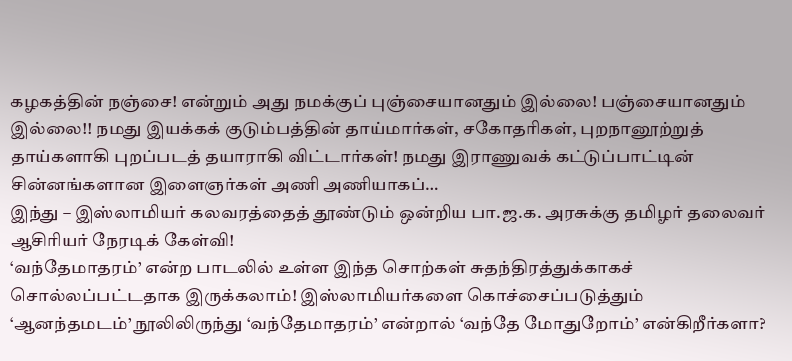கழகத்தின் நஞ்சை! என்றும் அது நமக்குப் புஞ்சையானதும் இல்லை! பஞ்சையானதும் இல்லை!! நமது இயக்கக் குடும்பத்தின் தாய்மார்கள், சகோதரிகள், புறநானூற்றுத் தாய்களாகி புறப்படத் தயாராகி விட்டார்கள்! நமது இராணுவக் கட்டுப்பாட்டின் சின்னங்களான இளைஞர்கள் அணி அணியாகப்…
இந்து – இஸ்லாமியர் கலவரத்தைத் தூண்டும் ஒன்றிய பா.ஜ.க. அரசுக்கு தமிழர் தலைவர் ஆசிரியர் நேரடிக் கேள்வி!
‘வந்தேமாதரம்’ என்ற பாடலில் உள்ள இந்த சொற்கள் சுதந்திரத்துக்காகச் சொல்லப்பட்டதாக இருக்கலாம்! இஸ்லாமியர்களை கொச்சைப்படுத்தும் ‘ஆனந்தமடம்’ நூலிலிருந்து ‘வந்தேமாதரம்’ என்றால் ‘வந்தே மோதுறோம்’ என்கிறீர்களா?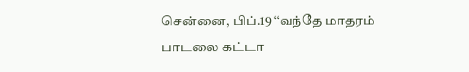சென்னை, பிப்.19 ‘‘வந்தே மாதரம் பாடலை கட்டா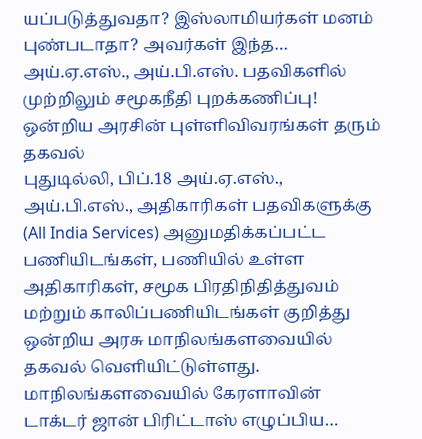யப்படுத்துவதா? இஸ்லாமியர்கள் மனம் புண்படாதா? அவர்கள் இந்த…
அய்.ஏ.எஸ்., அய்.பி.எஸ். பதவிகளில் முற்றிலும் சமூகநீதி புறக்கணிப்பு! ஒன்றிய அரசின் புள்ளிவிவரங்கள் தரும் தகவல்
புதுடில்லி, பிப்.18 அய்.ஏ.எஸ்., அய்.பி.எஸ்., அதிகாரிகள் பதவிகளுக்கு (All India Services) அனுமதிக்கப்பட்ட பணியிடங்கள், பணியில் உள்ள அதிகாரிகள், சமூக பிரதிநிதித்துவம் மற்றும் காலிப்பணியிடங்கள் குறித்து ஒன்றிய அரசு மாநிலங்களவையில் தகவல் வெளியிட்டுள்ளது. மாநிலங்களவையில் கேரளாவின் டாக்டர் ஜான் பிரிட்டாஸ் எழுப்பிய…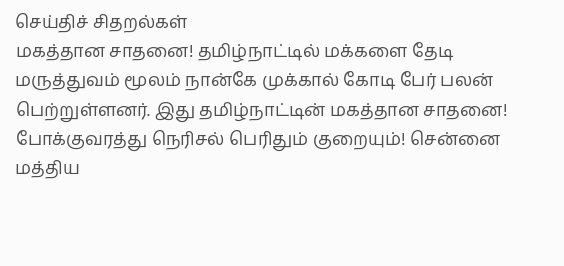செய்திச் சிதறல்கள்
மகத்தான சாதனை! தமிழ்நாட்டில் மக்களை தேடி மருத்துவம் மூலம் நான்கே முக்கால் கோடி பேர் பலன் பெற்றுள்ளனர். இது தமிழ்நாட்டின் மகத்தான சாதனை! போக்குவரத்து நெரிசல் பெரிதும் குறையும்! சென்னை மத்திய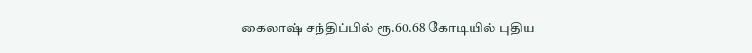கைலாஷ் சந்திப்பில் ரூ.60.68 கோடியில் புதிய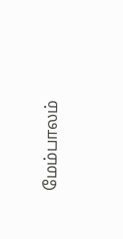மேம்பாலம்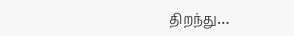திறந்து…